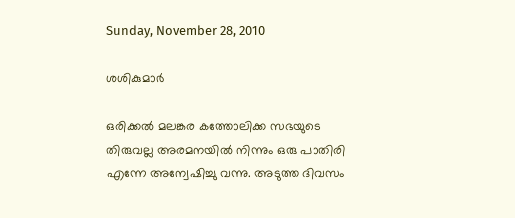Sunday, November 28, 2010

ശശികുമാര്‍

ഒരിക്കല്‍ മലങ്കര കത്തോലിക്ക സഭയുടെ തിരുവല്ല അരമനയില്‍ നിന്നും ഒരു പാതിരി എന്നേ അന്വേഷിച്ചു വന്നു. അടുത്ത ദിവസം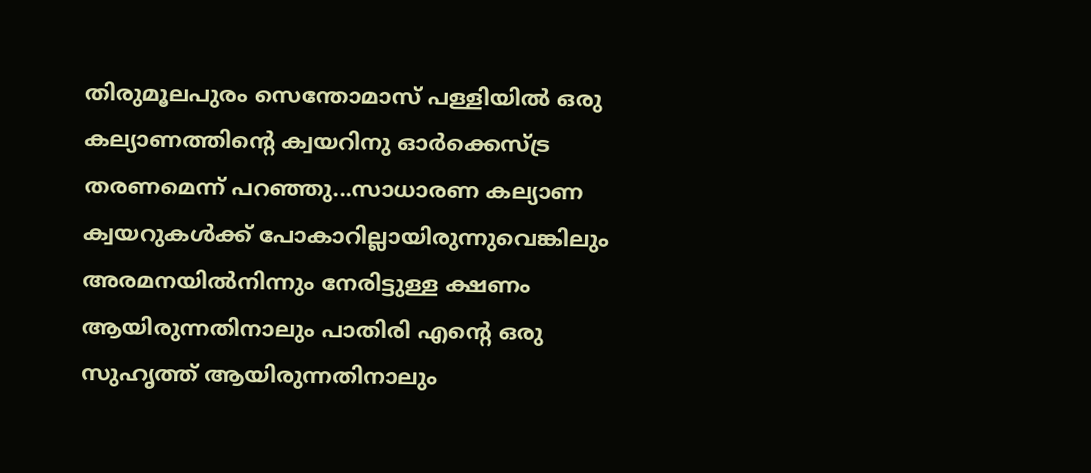തിരുമൂലപുരം സെന്തോമാസ് പള്ളിയില്‍ ഒരു കല്യാണത്തിന്റെ ക്വയറിനു ഓര്‍ക്കെസ്ട്ര തരണമെന്ന് പറഞ്ഞു...സാധാരണ കല്യാണ ക്വയറുകള്‍ക്ക് പോകാറില്ലായിരുന്നുവെങ്കിലും അരമനയില്‍നിന്നും നേരിട്ടുള്ള ക്ഷണം ആയിരുന്നതിനാലും പാതിരി എന്റെ ഒരു സുഹൃത്ത് ആയിരുന്നതിനാലും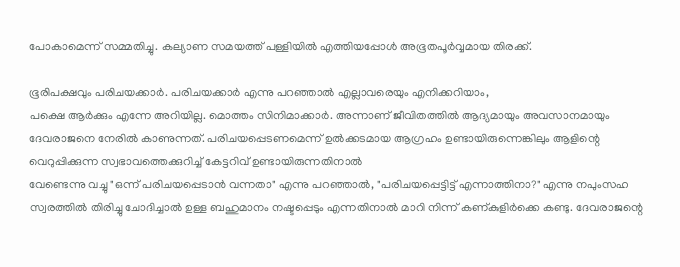പോകാമെന്ന് സമ്മതിച്ചു. കല്യാണ സമയത്ത് പള്ളിയില്‍ എത്തിയപ്പോള്‍ അഭൂതപൂര്‍വ്വമായ തിരക്ക്.

ഭൂരിപക്ഷവും പരിചയക്കാര്‍. പരിചയക്കാര്‍ എന്നു പറഞ്ഞാല്‍ എല്ലാവരെയും എനിക്കറിയാം,
പക്ഷെ ആര്‍ക്കും എന്നേ അറിയില്ല. മൊത്തം സിനിമാക്കാര്‍. അന്നാണ് ജീവിതത്തില്‍ ആദ്യമായും അവസാനമായും ദേവരാജനെ നേരില്‍ കാണുന്നത്. പരിചയപ്പെടണമെന്ന് ഉല്‍ക്കടമായ ആഗ്രഹം ഉണ്ടായിരുന്നെങ്കിലും ആളിന്റെ വെറുപ്പിക്കുന്ന സ്വഭാവത്തെക്കുറിച്ച് കേട്ടറിവ് ഉണ്ടായിരുന്നതിനാല്‍
വേണ്ടെന്നു വച്ചു "ഒന്ന് പരിചയപ്പെടാന്‍ വന്നതാ" എന്നു പറഞ്ഞാല്‍, "പരിചയപ്പെട്ടിട്ട് എന്നാത്തിനാ?" എന്നു നപുംസഹ സ്വരത്തില്‍ തിരിച്ചു ചോദിച്ചാല്‍ ഉള്ള ബഹുമാനം നഷ്ടപ്പെടും എന്നതിനാല്‍ മാറി നിന്ന് കണ്കുളിര്‍ക്കെ കണ്ടു. ദേവരാജന്റെ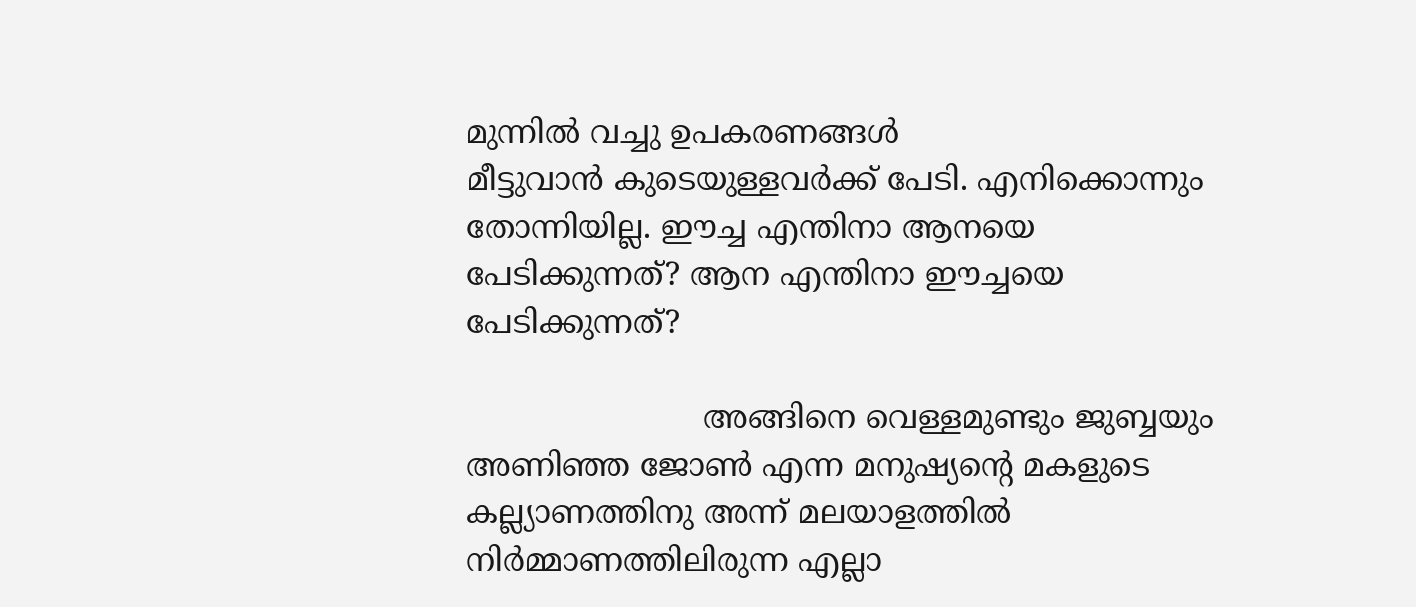മുന്നില്‍ വച്ചു ഉപകരണങ്ങള്‍
മീട്ടുവാന്‍ കുടെയുള്ളവര്‍ക്ക് പേടി. എനിക്കൊന്നും തോന്നിയില്ല. ഈച്ച എന്തിനാ ആനയെ പേടിക്കുന്നത്? ആന എന്തിനാ ഈച്ചയെ പേടിക്കുന്നത്?

                        അങ്ങിനെ വെള്ളമുണ്ടും ജുബ്ബയും അണിഞ്ഞ ജോണ്‍ എന്ന മനുഷ്യന്റെ മകളുടെ കല്ല്യാണത്തിനു അന്ന് മലയാളത്തില്‍ നിര്‍മ്മാണത്തിലിരുന്ന എല്ലാ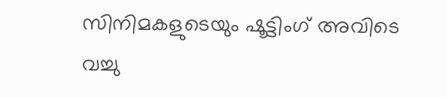സിനിമകളുടെയും ഷൂട്ടിംഗ് അവിടെ വച്ചു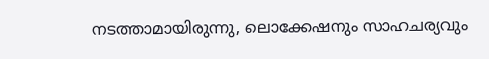നടത്താമായിരുന്നു, ലൊക്കേഷനും സാഹചര്യവും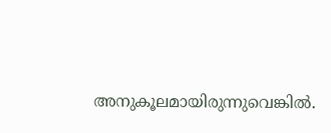അനുകൂലമായിരുന്നുവെങ്കില്‍.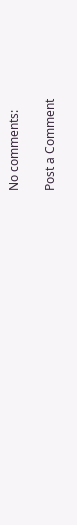No comments:

Post a Comment